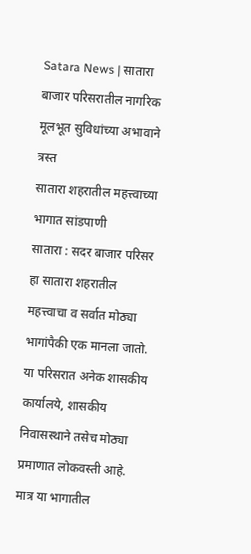Satara News | सातारा बाजार परिसरातील नागरिक मूलभूत सुविधांच्या अभावाने त्रस्त
सातारा शहरातील महत्त्वाच्या भागात सांडपाणी
सातारा : सदर बाजार परिसर हा सातारा शहरातील महत्त्वाचा व सर्वात मोठ्या भागांपैकी एक मानला जातो. या परिसरात अनेक शासकीय कार्यालये, शासकीय निवासस्थाने तसेच मोठ्या प्रमाणात लोकवस्ती आहे. मात्र या भागातील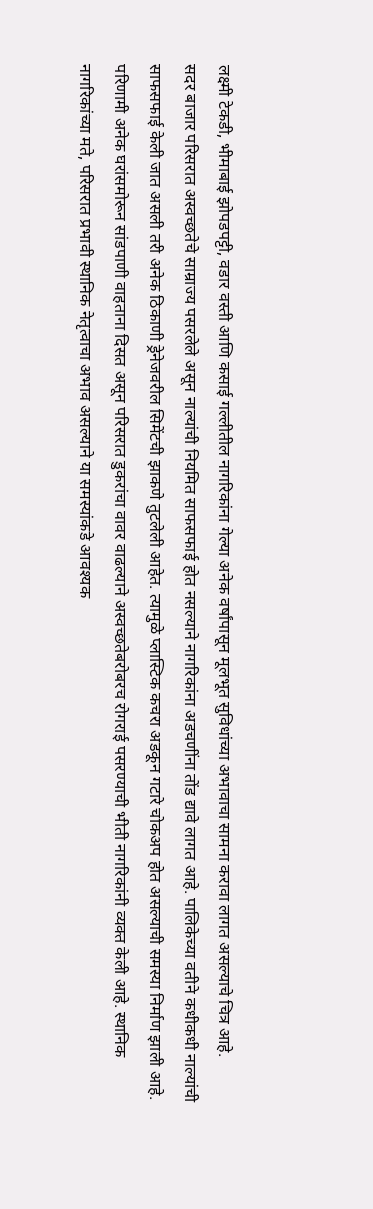लक्ष्मी टेकडी, भीमाबाई झोपडपट्टी, वडार वस्ती आणि कसाई गल्लीतील नागरिकांना गेल्या अनेक वर्षांपासून मूलभूत सुविधांच्या अभावाचा सामना करावा लागत असल्याचे चित्र आहे.
सदर बाजार परिसरात अस्वच्छतेचे साम्राज्य पसरलेले असून नाल्यांची नियमित साफसफाई होत नसल्याने नागरिकांना अडचणींना तोंड द्यावे लागत आहे. पालिकेच्या वतीने कधीकधी नाल्यांची साफसफाई केली जात असली तरी अनेक ठिकाणी ड्रेनेजवरील सिमेंटची झाकणे तुटलेली आहेत. त्यामुळे प्लास्टिक कचरा अडकून गटारे चोकअप होत असल्याची समस्या निर्माण झाली आहे. परिणामी अनेक घरांसमोरून सांडपाणी वाहताना दिसत असून परिसरात डुकरांचा वावर वाढल्याने अस्वच्छतेबरोबरच रोगराई पसरण्याची भीती नागरिकांनी व्यक्त केली आहे. स्थानिक नागरिकांच्या मते, परिसरात प्रभावी स्थानिक नेतृत्वाचा अभाव असल्याने या समस्यांकडे आवश्यक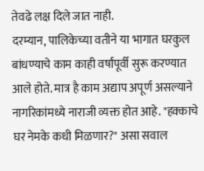तेवढे लक्ष दिले जात नाही.
दरम्यान, पालिकेच्या वतीने या भागात घरकुल बांधण्याचे काम काही वर्षांपूर्वी सुरू करण्यात आले होते. मात्र है काम अद्याप अपूर्ण असल्याने नागरिकांमध्ये नाराजी व्यक्त होत आहे. "हक्काचे घर नेमके कधी मिळणार?" असा सवाल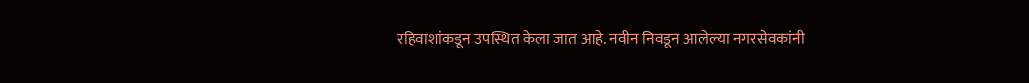रहिवाशांकडून उपस्थित केला जात आहे. नवीन निवडून आलेल्या नगरसेवकांनी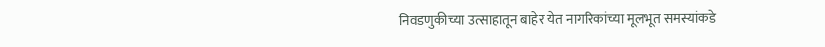निवडणुकीच्या उत्साहातून बाहेर येत नागरिकांच्या मूलभूत समस्यांकडे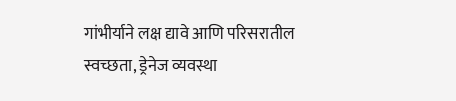गांभीर्याने लक्ष द्यावे आणि परिसरातील स्वच्छता, ड्रेनेज व्यवस्था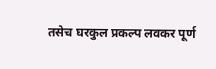तसेच घरकुल प्रकल्प लवकर पूर्ण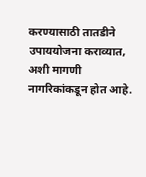करण्यासाठी तातडीने उपाययोजना कराव्यात, अशी मागणी नागरिकांकडून होत आहे.